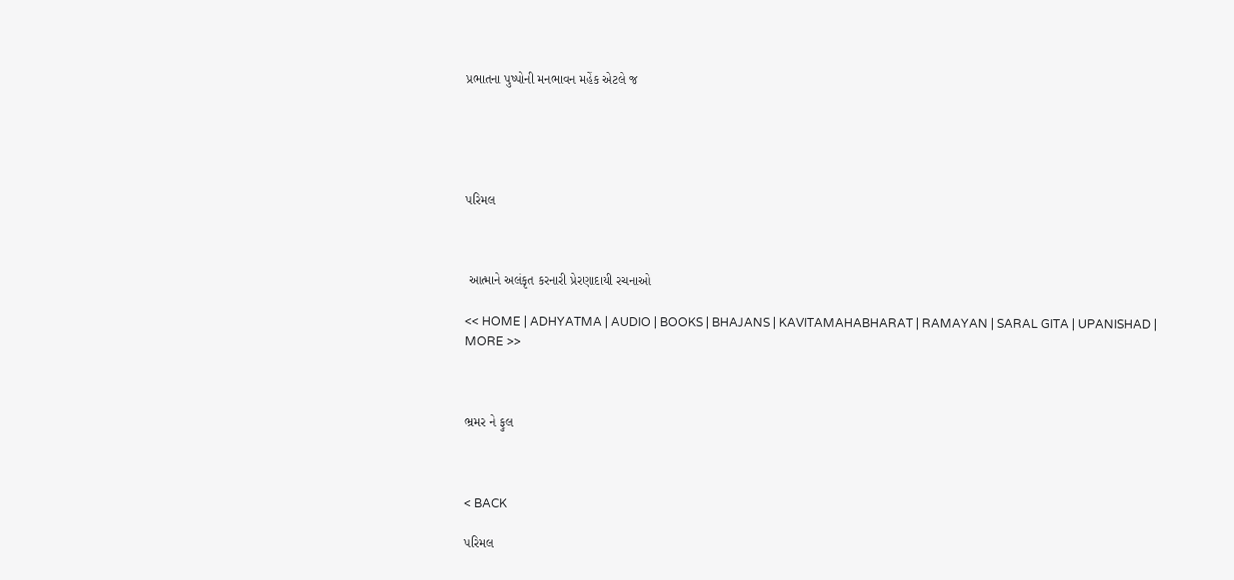પ્રભાતના પુષ્પોની મનભાવન મહેંક એટલે જ





પરિમલ



 આત્માને અલંકૃત કરનારી પ્રેરણાદાયી રચનાઓ

<< HOME | ADHYATMA | AUDIO | BOOKS | BHAJANS | KAVITAMAHABHARAT | RAMAYAN | SARAL GITA | UPANISHAD | MORE >>



ભ્રમર ને ફુલ



< BACK

પરિમલ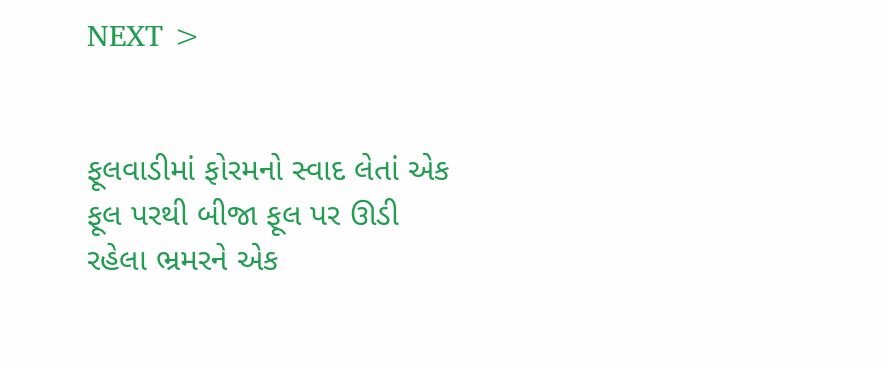NEXT >


ફૂલવાડીમાં ફોરમનો સ્વાદ લેતાં એક ફૂલ પરથી બીજા ફૂલ પર ઊડી રહેલા ભ્રમરને એક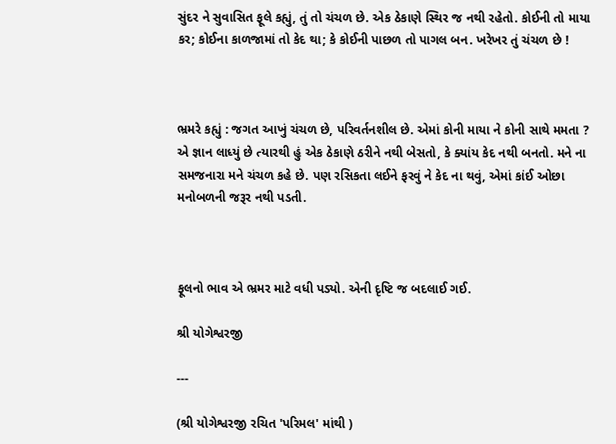સુંદર ને સુવાસિત ફૂલે કહ્યું, તું તો ચંચળ છે. એક ઠેકાણે સ્થિર જ નથી રહેતો. કોઈની તો માયા કર; કોઈના કાળજામાં તો કેદ થા; કે કોઈની પાછળ તો પાગલ બન. ખરેખર તું ચંચળ છે !



ભ્રમરે કહ્યું : જગત આખું ચંચળ છે, પરિવર્તનશીલ છે. એમાં કોની માયા ને કોની સાથે મમતા ? એ જ્ઞાન લાધ્યું છે ત્યારથી હું એક ઠેકાણે ઠરીને નથી બેસતો, કે ક્યાંય કેદ નથી બનતો. મને ના સમજનારા મને ચંચળ કહે છે. પણ રસિકતા લઈને ફરવું ને કેદ ના થવું, એમાં કાંઈ ઓછા મનોબળની જરૂર નથી પડતી.



ફૂલનો ભાવ એ ભ્રમર માટે વધી પડ્યો. એની દૃષ્ટિ જ બદલાઈ ગઈ.

શ્રી યોગેશ્વરજી

---

(શ્રી યોગેશ્વરજી રચિત 'પરિમલ' માંથી )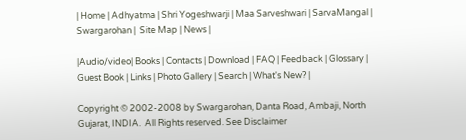| Home | Adhyatma | Shri Yogeshwarji | Maa Sarveshwari | SarvaMangal | Swargarohan |  Site Map | News |

|Audio/video| Books | Contacts | Download | FAQ | Feedback | Glossary | Guest Book | Links | Photo Gallery | Search | What's New? |

Copyright © 2002-2008 by Swargarohan, Danta Road, Ambaji, North Gujarat, INDIA.  All Rights reserved. See Disclaimer